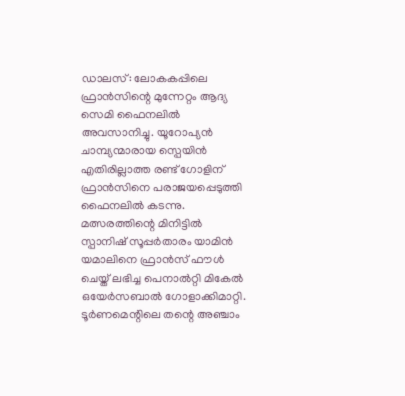ഡാലസ്: ലോകകപ്പിലെ ഫ്രാൻസിന്റെ മുന്നേറ്റം ആദ്യ സെമി ഫൈനലിൽ അവസാനിച്ചു. യൂറോപ്യൻ ചാമ്പ്യന്മാരായ സ്പെയിൻ എതിരില്ലാത്ത രണ്ട് ഗോളിന് ഫ്രാൻസിനെ പരാജയപ്പെടുത്തി ഫൈനലിൽ കടന്നു. മത്സരത്തിന്റെ മിനിട്ടിൽ സ്പാനിഷ് സൂപ്പർതാരം യാമിൻ യമാലിനെ ഫ്രാൻസ് ഫൗൾ ചെയ്ത് ലഭിച്ച പെനാൽറ്റി മികേൽ ഒയേർസബാൽ ഗോളാക്കിമാറ്റി. ടൂർണമെന്റിലെ തന്റെ അഞ്ചാം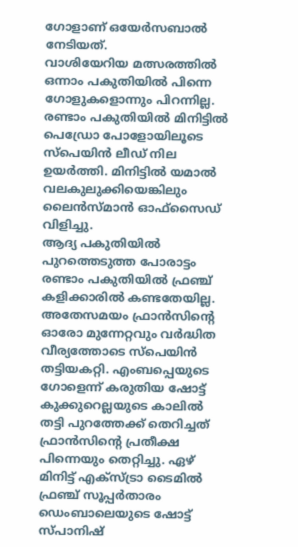ഗോളാണ് ഒയേർസബാൽ നേടിയത്.
വാശിയേറിയ മത്സരത്തിൽ ഒന്നാം പകുതിയിൽ പിന്നെ ഗോളുകളൊന്നും പിറന്നില്ല. രണ്ടാം പകുതിയിൽ മിനിട്ടിൽ പെഡ്രോ പോളോയിലൂടെ സ്പെയിൻ ലീഡ് നില ഉയർത്തി. മിനിട്ടിൽ യമാൽ വലകുലുക്കിയെങ്കിലും ലൈൻസ്മാൻ ഓഫ്സൈഡ് വിളിച്ചു.
ആദ്യ പകുതിയിൽ പുറത്തെടുത്ത പോരാട്ടം രണ്ടാം പകുതിയിൽ ഫ്രഞ്ച് കളിക്കാരിൽ കണ്ടതേയില്ല. അതേസമയം ഫ്രാൻസിന്റെ ഓരോ മുന്നേറ്റവും വർദ്ധിത വീര്യത്തോടെ സ്പെയിൻ തട്ടിയകറ്റി. എംബപ്പെയുടെ ഗോളെന്ന് കരുതിയ ഷോട്ട് കുക്കുറെല്ലയുടെ കാലിൽ തട്ടി പുറത്തേക്ക് തെറിച്ചത് ഫ്രാൻസിന്റെ പ്രതീക്ഷ പിന്നെയും തെറ്റിച്ചു. ഏഴ് മിനിട്ട് എക്സ്ട്രാ ടൈമിൽ ഫ്രഞ്ച് സൂപ്പർതാരം ഡെംബാലെയുടെ ഷോട്ട് സ്പാനിഷ്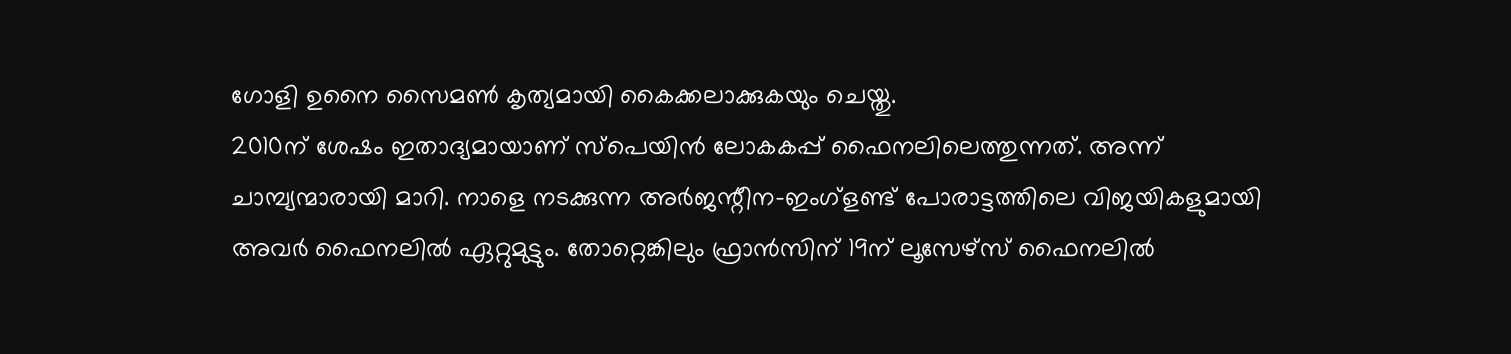ഗോളി ഉനൈ സൈമൺ കൃത്യമായി കൈക്കലാക്കുകയും ചെയ്തു.
2010ന് ശേഷം ഇതാദ്യമായാണ് സ്പെയിൻ ലോകകപ്പ് ഫൈനലിലെത്തുന്നത്. അന്ന് ചാമ്പ്യന്മാരായി മാറി. നാളെ നടക്കുന്ന അർജന്റീന-ഇംഗ്ളണ്ട് പോരാട്ടത്തിലെ വിജയികളുമായി അവർ ഫൈനലിൽ ഏറ്റുമുട്ടും. തോറ്റെങ്കിലും ഫ്രാൻസിന് 19ന് ലൂസേഴ്സ് ഫൈനലിൽ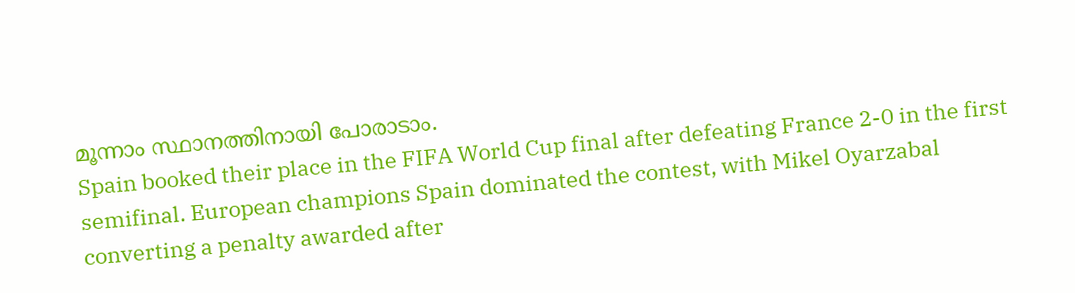മൂന്നാം സ്ഥാനത്തിനായി പോരാടാം.
Spain booked their place in the FIFA World Cup final after defeating France 2-0 in the first semifinal. European champions Spain dominated the contest, with Mikel Oyarzabal converting a penalty awarded after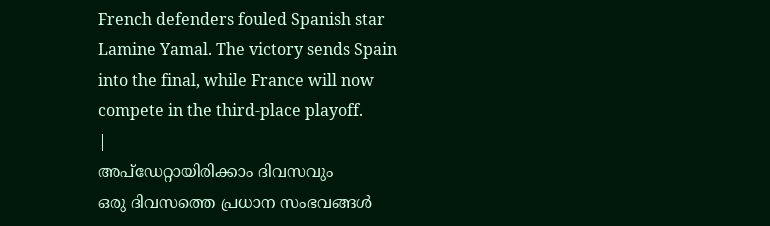French defenders fouled Spanish star Lamine Yamal. The victory sends Spain into the final, while France will now compete in the third-place playoff.
|
അപ്ഡേറ്റായിരിക്കാം ദിവസവും
ഒരു ദിവസത്തെ പ്രധാന സംഭവങ്ങൾ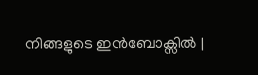നിങ്ങളുടെ ഇൻബോക്സിൽ |